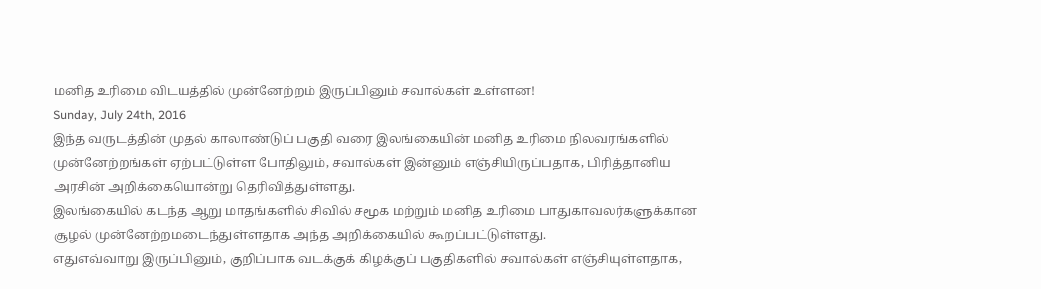மனித உரிமை விடயத்தில் முன்னேற்றம் இருப்பினும் சவால்கள் உள்ளன!
Sunday, July 24th, 2016
இந்த வருடத்தின் முதல் காலாண்டுப் பகுதி வரை இலங்கையின் மனித உரிமை நிலவரங்களில் முன்னேற்றங்கள் ஏற்பட்டுள்ள போதிலும், சவால்கள் இன்னும் எஞ்சியிருப்பதாக, பிரித்தானிய அரசின் அறிக்கையொன்று தெரிவித்துள்ளது.
இலங்கையில் கடந்த ஆறு மாதங்களில் சிவில் சமூக மற்றும் மனித உரிமை பாதுகாவலர்களுக்கான சூழல் முன்னேற்றமடைந்துள்ளதாக அந்த அறிக்கையில் கூறப்பட்டுள்ளது.
எதுஎவ்வாறு இருப்பினும், குறிப்பாக வடக்குக் கிழக்குப் பகுதிகளில் சவால்கள் எஞ்சியுள்ளதாக,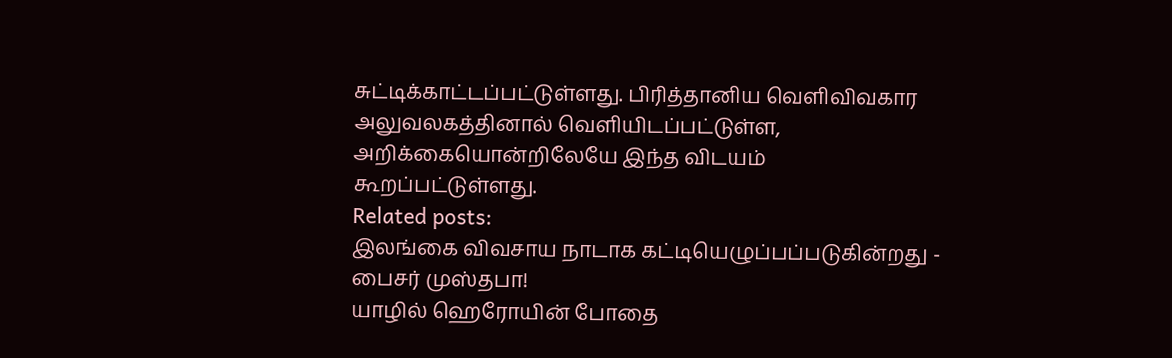சுட்டிக்காட்டப்பட்டுள்ளது. பிரித்தானிய வெளிவிவகார அலுவலகத்தினால் வெளியிடப்பட்டுள்ள, அறிக்கையொன்றிலேயே இந்த விடயம் கூறப்பட்டுள்ளது.
Related posts:
இலங்கை விவசாய நாடாக கட்டியெழுப்பப்படுகின்றது - பைசர் முஸ்தபா!
யாழில் ஹெரோயின் போதை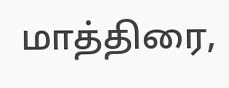மாத்திரை,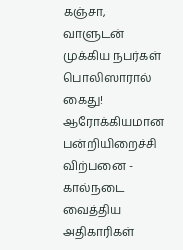கஞ்சா, வாளுடன் முக்கிய நபர்கள் பொலிஸாரால் கைது!
ஆரோக்கியமான பன்றியிறைச்சி விற்பனை - கால்நடை வைத்திய அதிகாரிகள்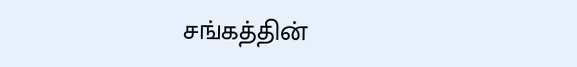சங்கத்தின்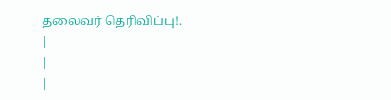தலைவர் தெரிவிப்பு!.
|
|
|